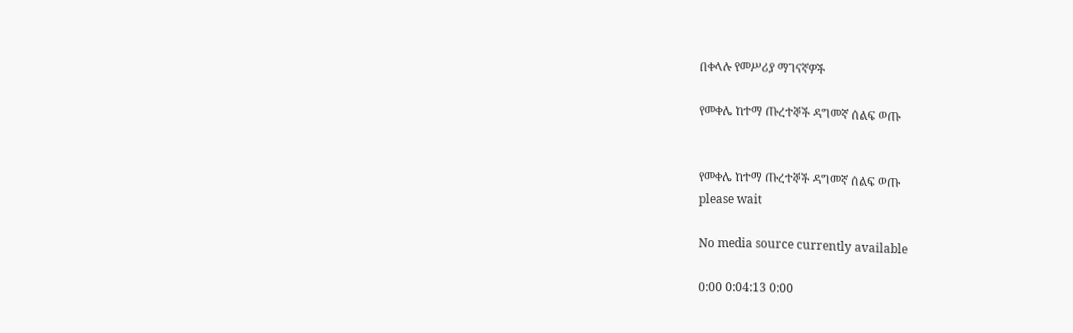በቀላሉ የመሥሪያ ማገናኛዎች

የመቀሌ ከተማ ጡረተኞች ዳግመኛ ሰልፍ ወጡ


የመቀሌ ከተማ ጡረተኞች ዳግመኛ ሰልፍ ወጡ
please wait

No media source currently available

0:00 0:04:13 0:00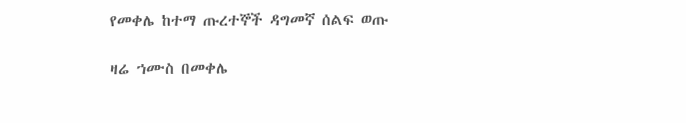የመቀሌ ከተማ ጡረተኞች ዳግመኛ ሰልፍ ወጡ

ዛሬ ኀሙስ በመቀሌ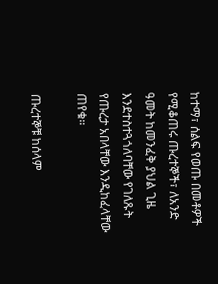ከተማ፣ ሰልፍ የወጡ በመቶዎች የሚቆጠሩ ጡረተኞች፣ ለአንድ ዓመት ከመንፈቅ ያህል ጊዜ እንደተስተጓጎለባቸው የገለጹት የጡረታ አበላቸው እንዲከፈላቸው ጠየቁ።

ጡረተኞቹ ከሰላም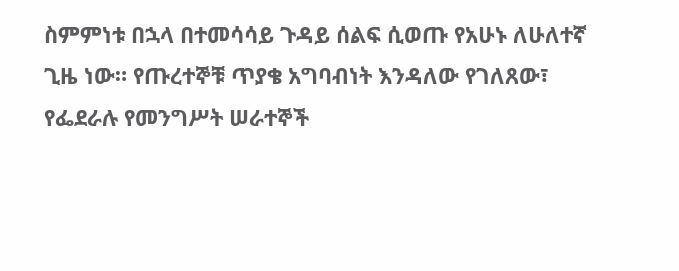ስምምነቱ በኋላ በተመሳሳይ ጉዳይ ሰልፍ ሲወጡ የአሁኑ ለሁለተኛ ጊዜ ነው። የጡረተኞቹ ጥያቄ አግባብነት እንዳለው የገለጸው፣ የፌደራሉ የመንግሥት ሠራተኞች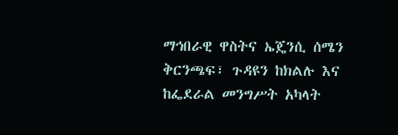ማኅበራዊ ዋስትና ኤጄንሲ ሰሜን ቅርንጫፍ፣ ጉዳዩን ከክልሉ እና ከፌደራል መንግሥት አካላት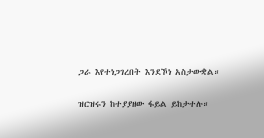ጋራ እየተነጋገረበት እንደኾነ አስታውቋል።

ዝርዝሩን ከተያያዘው ፋይል ይከታተሉ።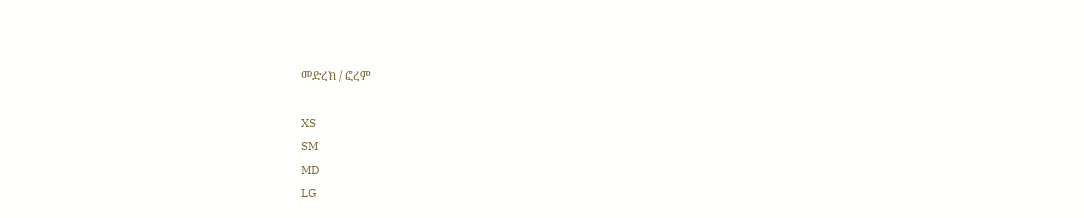መድረክ / ፎረም

XS
SM
MD
LG